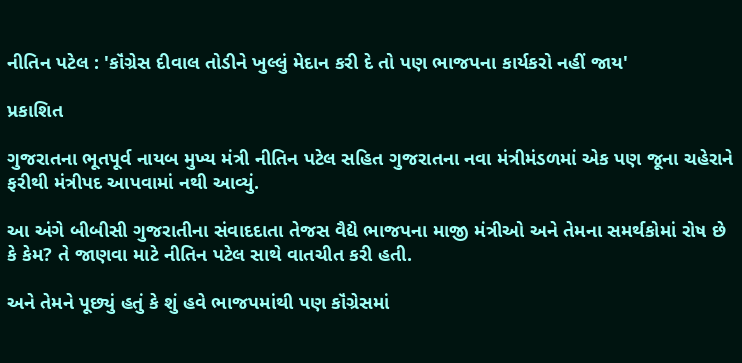નીતિન પટેલ : 'કૉંગ્રેસ દીવાલ તોડીને ખુલ્લું મેદાન કરી દે તો પણ ભાજપના કાર્યકરો નહીં જાય'

પ્રકાશિત

ગુજરાતના ભૂતપૂર્વ નાયબ મુખ્ય મંત્રી નીતિન પટેલ સહિત ગુજરાતના નવા મંત્રીમંડળમાં એક પણ જૂના ચહેરાને ફરીથી મંત્રીપદ આપવામાં નથી આવ્યું.

આ અંગે બીબીસી ગુજરાતીના સંવાદદાતા તેજસ વૈદ્યે ભાજપના માજી મંત્રીઓ અને તેમના સમર્થકોમાં રોષ છે કે કેમ? તે જાણવા માટે નીતિન પટેલ સાથે વાતચીત કરી હતી.

અને તેમને પૂછ્યું હતું કે શું હવે ભાજપમાંથી પણ કૉંગ્રેસમાં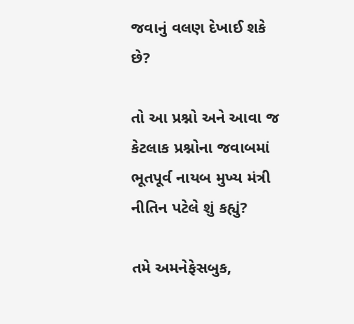જવાનું વલણ દેખાઈ શકે છે?

તો આ પ્રશ્નો અને આવા જ કેટલાક પ્રશ્નોના જવાબમાં ભૂતપૂર્વ નાયબ મુખ્ય મંત્રી નીતિન પટેલે શું કહ્યું?

તમે અમનેફેસબુક,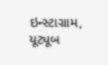ઇન્સ્ટાગ્રામ, યૂટ્યૂબ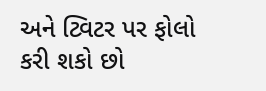અને ટ્વિટર પર ફોલો કરી શકો છો